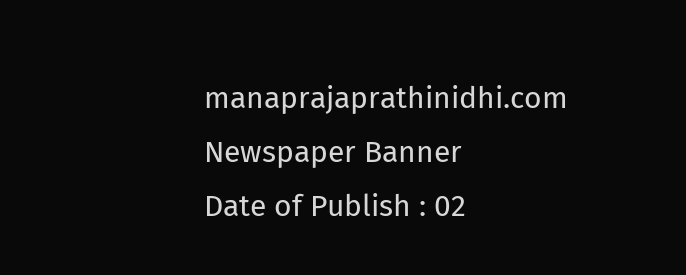manaprajaprathinidhi.com
Newspaper Banner
Date of Publish : 02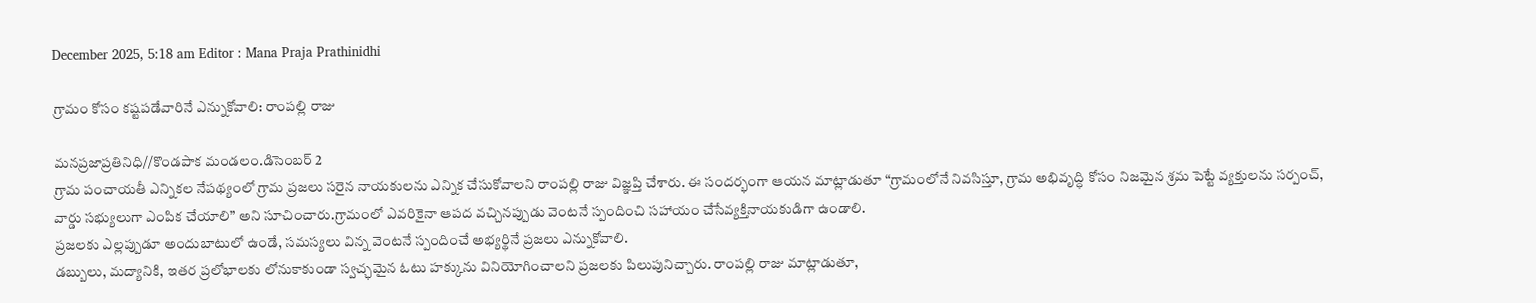December 2025, 5:18 am Editor : Mana Praja Prathinidhi

గ్రామం కోసం కష్టపడేవారినే ఎన్నుకోవాలి: రాంపల్లి రాజు

మనప్రజాప్రతినిధి//కొండపాక మండలం.డిసెంబర్ 2
గ్రామ పంచాయతీ ఎన్నికల నేపథ్యంలో గ్రామ ప్రజలు సరైన నాయకులను ఎన్నిక చేసుకోవాలని రాంపల్లి రాజు విజ్ఞప్తి చేశారు. ఈ సందర్భంగా ఆయన మాట్లాడుతూ “గ్రామంలోనే నివసిస్తూ, గ్రామ అభివృద్ధి కోసం నిజమైన శ్రమ పెట్టే వ్యక్తులను సర్పంచ్, వార్డు సభ్యులుగా ఎంపిక చేయాలి” అని సూచించారు.గ్రామంలో ఎవరికైనా ఆపద వచ్చినప్పుడు వెంటనే స్పందించి సహాయం చేసేవ్యక్తినాయకుడిగా ఉండాలి.
ప్రజలకు ఎల్లప్పుడూ అందుబాటులో ఉండే, సమస్యలు విన్న వెంటనే స్పందించే అభ్యర్థినే ప్రజలు ఎన్నుకోవాలి.
డబ్బులు, మద్యానికి, ఇతర ప్రలోభాలకు లోనుకాకుండా స్వచ్ఛమైన ఓటు హక్కును వినియోగించాలని ప్రజలకు పిలుపునిచ్చారు. రాంపల్లి రాజు మాట్లాడుతూ,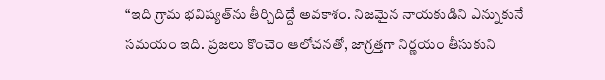“ఇది గ్రామ భవిష్యత్‌ను తీర్చిదిద్దే అవకాశం. నిజమైన నాయకుడిని ఎన్నుకునే సమయం ఇది. ప్రజలు కొంచెం ఆలోచనతో, జాగ్రత్తగా నిర్ణయం తీసుకుని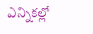ఎన్నికల్లో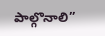పాల్గొనాలి”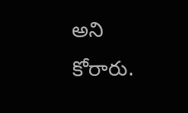అని కోరారు.